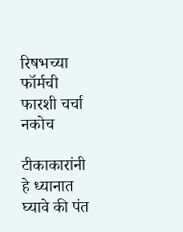रिषभच्या फॉर्मची फारशी चर्चा नकोच

टीकाकारांनी हे ध्यानात घ्यावे की पंत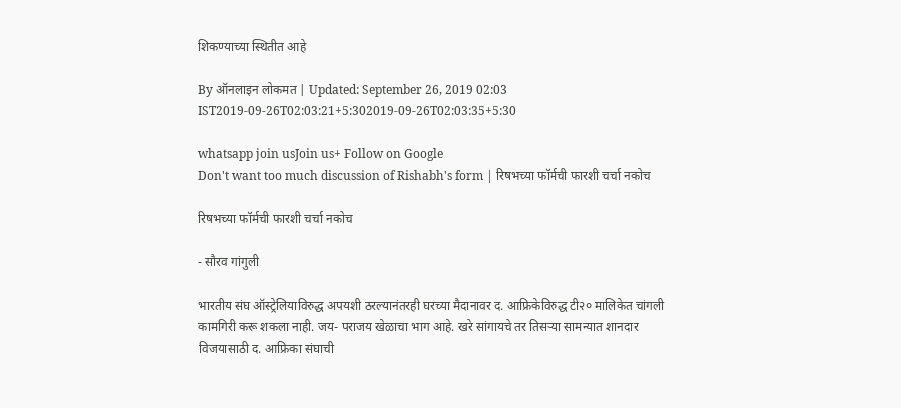शिकण्याच्या स्थितीत आहे

By ऑनलाइन लोकमत | Updated: September 26, 2019 02:03 IST2019-09-26T02:03:21+5:302019-09-26T02:03:35+5:30

whatsapp join usJoin us+ Follow on Google
Don't want too much discussion of Rishabh's form | रिषभच्या फॉर्मची फारशी चर्चा नकोच

रिषभच्या फॉर्मची फारशी चर्चा नकोच

- सौरव गांगुली

भारतीय संघ ऑस्ट्रेलियाविरुद्ध अपयशी ठरल्यानंतरही घरच्या मैदानावर द. आफ्रिकेविरुद्ध टी२० मालिकेत चांगली कामगिरी करू शकला नाही. जय- पराजय खेळाचा भाग आहे. खरे सांगायचे तर तिसऱ्या सामन्यात शानदार विजयासाठी द. आफ्रिका संघाची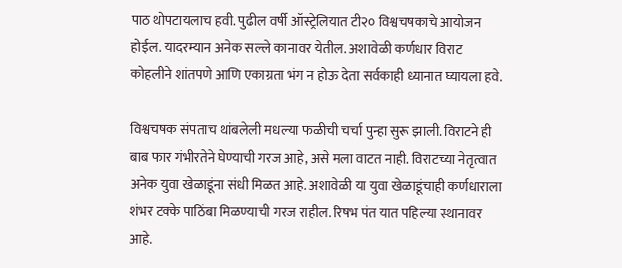पाठ थोपटायलाच हवी. पुढील वर्षी ऑस्ट्रेलियात टी२० विश्वचषकाचे आयोजन होईल. यादरम्यान अनेक सल्ले कानावर येतील. अशावेळी कर्णधार विराट कोहलीने शांतपणे आणि एकाग्रता भंग न होऊ देता सर्वकाही ध्यानात घ्यायला हवे.

विश्वचषक संपताच थांबलेली मधल्या फळीची चर्चा पुन्हा सुरू झाली. विराटने ही बाब फार गंभीरतेने घेण्याची गरज आहे, असे मला वाटत नाही. विराटच्या नेतृत्वात अनेक युवा खेळाडूंना संधी मिळत आहे. अशावेळी या युवा खेळाडूंचाही कर्णधाराला शंभर टक्के पाठिंबा मिळण्याची गरज राहील. रिषभ पंत यात पहिल्या स्थानावर आहे.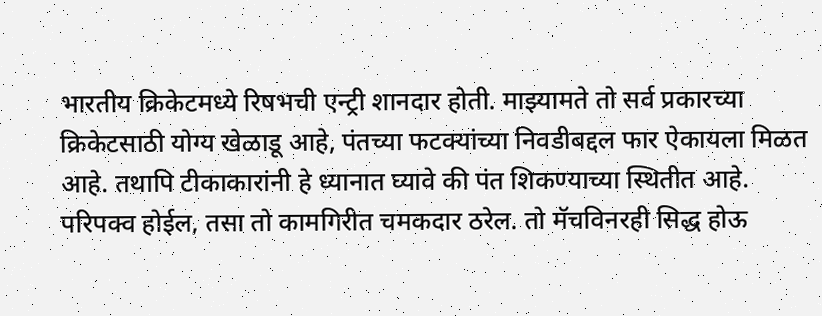भारतीय क्रिकेटमध्ये रिषभची एन्ट्री शानदार होती. माझ्यामते तो सर्व प्रकारच्या क्रिकेटसाठी योग्य खेळाडू आहे, पंतच्या फटक्यांच्या निवडीबद्दल फार ऐकायला मिळत आहे. तथापि टीकाकारांनी हे ध्यानात घ्यावे की पंत शिकण्याच्या स्थितीत आहे. परिपक्व होईल, तसा तो कामगिरीत चमकदार ठरेल. तो मॅचविनरही सिद्ध होऊ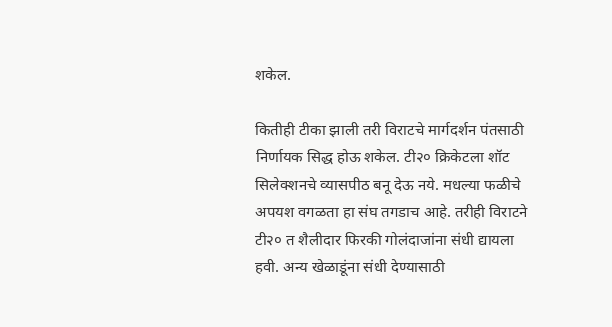शकेल.

कितीही टीका झाली तरी विराटचे मार्गदर्शन पंतसाठी निर्णायक सिद्ध होऊ शकेल. टी२० क्रिकेटला शॉट सिलेक्शनचे व्यासपीठ बनू देऊ नये. मधल्या फळीचे अपयश वगळता हा संघ तगडाच आहे. तरीही विराटने टी२० त शैलीदार फिरकी गोलंदाजांना संधी द्यायला हवी. अन्य खेळाडूंना संधी देण्यासाठी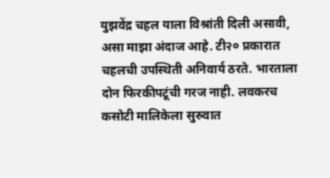युझवेंद्र चहल याला विश्रांती दिली असावी, असा माझा अंदाज आहे. टी२० प्रकारात चहलची उपस्थिती अनिवार्य ठरते. भारताला दोन फिरकीपटूंची गरज नाही. लवकरच कसोटी मालिकेला सुरुवात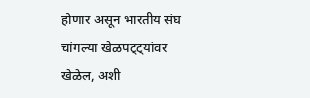होणार असून भारतीय संघ चांगल्या खेळपट्ट्यांवर खेळेल, अशी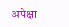अपेक्षा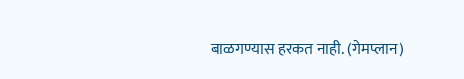बाळगण्यास हरकत नाही. (गेमप्लान)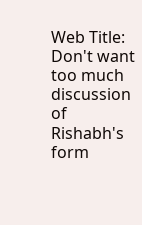Web Title: Don't want too much discussion of Rishabh's form